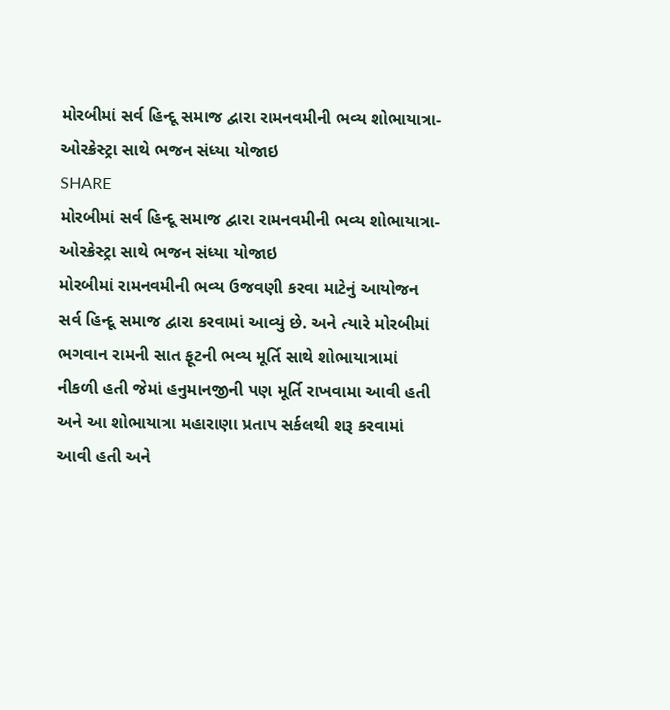મોરબીમાં સર્વ હિન્દૂ સમાજ દ્વારા રામનવમીની ભવ્ય શોભાયાત્રા-ઓરક્રેસ્ટ્રા સાથે ભજન સંધ્યા યોજાઇ
SHARE
મોરબીમાં સર્વ હિન્દૂ સમાજ દ્વારા રામનવમીની ભવ્ય શોભાયાત્રા-ઓરક્રેસ્ટ્રા સાથે ભજન સંધ્યા યોજાઇ
મોરબીમાં રામનવમીની ભવ્ય ઉજવણી કરવા માટેનું આયોજન સર્વ હિન્દૂ સમાજ દ્વારા કરવામાં આવ્યું છે. અને ત્યારે મોરબીમાં ભગવાન રામની સાત ફૂટની ભવ્ય મૂર્તિ સાથે શોભાયાત્રામાં નીકળી હતી જેમાં હનુમાનજીની પણ મૂર્તિ રાખવામા આવી હતી અને આ શોભાયાત્રા મહારાણા પ્રતાપ સર્કલથી શરૂ કરવામાં આવી હતી અને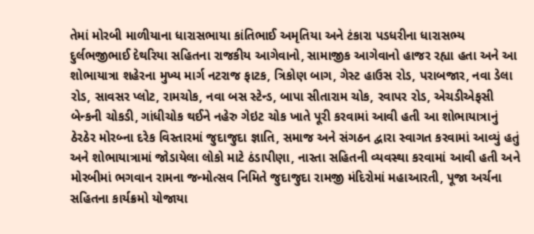તેમાં મોરબી માળીયાના ધારાસભાયા કાંતિભાઈ અમૃતિયા અને ટંકારા પડધરીના ધારાસભ્ય દુર્લભજીભાઈ દેથરિયા સહિતના રાજકીય આગેવાનો, સામાજીક આગેવાનો હાજર રહ્યા હતા અને આ શોભાયાત્રા શહેરના મુખ્ય માર્ગ નટરાજ ફાટક, ત્રિકોણ બાગ, ગેસ્ટ હાઉસ રોડ, પરાબજાર, નવા ડેલા રોડ, સાવસર પ્લોટ, રામચોક, નવા બસ સ્ટેન્ડ, બાપા સીતારામ ચોક, રવાપર રોડ, એચડીએફસી બેન્કની ચોકડી, ગાંધીચોક થઈને નહેરુ ગેઇટ ચોક ખાતે પૂરી કરવામાં આવી હતી આ શોભાયાત્રાનું ઠેરઠેર મોરબ્ના દરેક વિસ્તારમાં જુદાજુદા જ્ઞાતિ, સમાજ અને સંગઠન દ્વારા સ્વાગત કરવામાં આવ્યું હતું અને શોભાયાત્રામાં જોડાયેલા લોકો માટે ઠંડાપીણા, નાસ્તા સહિતની વ્યવસ્થા કરવામાં આવી હતી અને મોરબીમાં ભગવાન રામના જન્મોત્સવ નિમિતે જુદાજુદા રામજી મંદિરોમાં મહાઆરતી, પૂજા અર્ચના સહિતના કાર્યક્રમો યોજાયા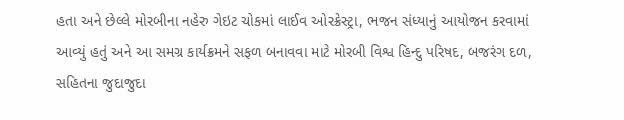હતા અને છેલ્લે મોરબીના નહેરુ ગેઇટ ચોકમાં લાઈવ ઓરક્રેસ્ટ્રા, ભજન સંધ્યાનું આયોજન કરવામાં આવ્યું હતું અને આ સમગ્ર કાર્યક્રમને સફળ બનાવવા માટે મોરબી વિશ્વ હિન્દુ પરિષદ, બજરંગ દળ, સહિતના જુદાજુદા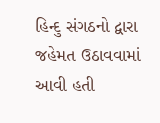હિન્દુ સંગઠનો દ્વારા જહેમત ઉઠાવવામાં આવી હતી